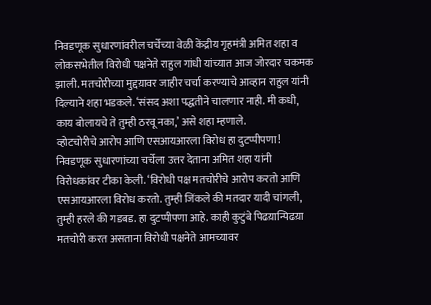निवडणूक सुधारणांवरील चर्चेच्या वेळी केंद्रीय गृहमंत्री अमित शहा व लोकसभेतील विरोधी पक्षनेते राहुल गांधी यांच्यात आज जोरदार चकमक झाली. मतचोरीच्या मुद्दय़ावर जाहीर चर्चा करण्याचे आव्हान राहुल यांनी दिल्याने शहा भडकले. ‘संसद अशा पद्धतीने चालणार नाही. मी कधी, काय बोलायचे ते तुम्ही ठरवू नका,’ असे शहा म्हणाले.
व्होटचोरीचे आरोप आणि एसआयआरला विरोध हा दुटप्पीपणा!
निवडणूक सुधारणांच्या चर्चेला उत्तर देताना अमित शहा यांनी विरोधकांवर टीका केली. ‘विरोधी पक्ष मतचोरीचे आरोप करतो आणि एसआयआरला विरोध करतो. तुम्ही जिंकले की मतदार यादी चांगली, तुम्ही हरले की गडबड. हा दुटप्पीपणा आहे. काही कुटुंबे पिढय़ान्पिढय़ा मतचोरी करत असताना विरोधी पक्षनेते आमच्यावर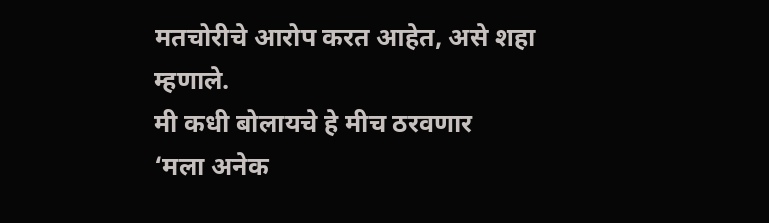मतचोरीचे आरोप करत आहेत, असे शहा म्हणाले.
मी कधी बोलायचे हे मीच ठरवणार
‘मला अनेक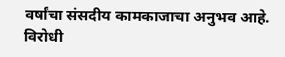वर्षांचा संसदीय कामकाजाचा अनुभव आहे. विरोधी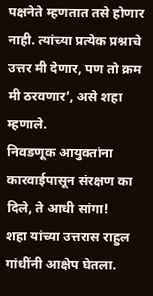पक्षनेते म्हणतात तसे होणार नाही. त्यांच्या प्रत्येक प्रश्नाचे उत्तर मी देणार, पण तो क्रम मी ठरवणार’, असे शहा म्हणाले.
निवडणूक आयुक्तांना कारवाईपासून संरक्षण का दिले, ते आधी सांगा!
शहा यांच्या उत्तरास राहुल गांधींनी आक्षेप घेतला.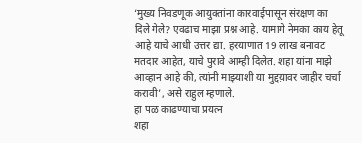‘मुख्य निवडणूक आयुक्तांना कारवाईपासून संरक्षण का दिले गेले? एवढाच माझा प्रश्न आहे. यामागे नेमका काय हेतू आहे याचे आधी उत्तर द्या. हरयाणात 19 लाख बनावट मतदार आहेत, याचे पुरावे आम्ही दिलेत. शहा यांना माझे आव्हान आहे की, त्यांनी माझ्याशी या मुद्दय़ावर जाहीर चर्चा करावी’, असे राहुल म्हणाले.
हा पळ काढण्याचा प्रयत्न
शहा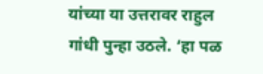यांच्या या उत्तरावर राहुल गांधी पुन्हा उठले. ‘हा पळ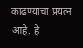काढण्याचा प्रयत्न आहे. हे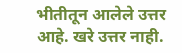भीतीतून आलेले उत्तर आहे. खरे उत्तर नाही.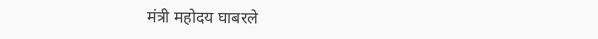मंत्री महोदय घाबरले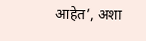आहेत’, अशा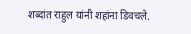शब्दांत राहुल यांनी शहांना डिवचले.